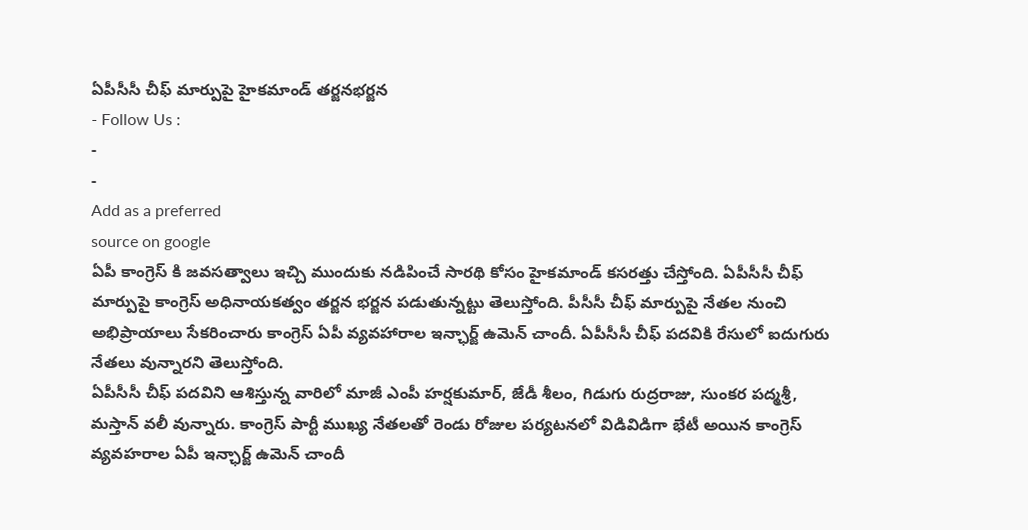ఏపీసీసీ చీఫ్ మార్పుపై హైకమాండ్ తర్జనభర్జన
- Follow Us :
-
-
Add as a preferred
source on google
ఏపీ కాంగ్రెస్ కి జవసత్వాలు ఇచ్చి ముందుకు నడిపించే సారథి కోసం హైకమాండ్ కసరత్తు చేస్తోంది. ఏపీసీసీ చీఫ్ మార్పుపై కాంగ్రెస్ అధినాయకత్వం తర్జన భర్జన పడుతున్నట్టు తెలుస్తోంది. పీసీసీ చీఫ్ మార్పుపై నేతల నుంచి అభిప్రాయాలు సేకరించారు కాంగ్రెస్ ఏపీ వ్యవహారాల ఇన్ఛార్జ్ ఉమెన్ చాందీ. ఏపీసీసీ చీఫ్ పదవికి రేసులో ఐదుగురు నేతలు వున్నారని తెలుస్తోంది.
ఏపీసీసీ చీఫ్ పదవిని ఆశిస్తున్న వారిలో మాజీ ఎంపీ హర్షకుమార్, జేడీ శీలం, గిడుగు రుద్రరాజు, సుంకర పద్మశ్రీ, మస్తాన్ వలీ వున్నారు. కాంగ్రెస్ పార్టీ ముఖ్య నేతలతో రెండు రోజుల పర్యటనలో విడివిడిగా భేటీ అయిన కాంగ్రెస్ వ్యవహరాల ఏపీ ఇన్ఛార్జ్ ఉమెన్ చాందీ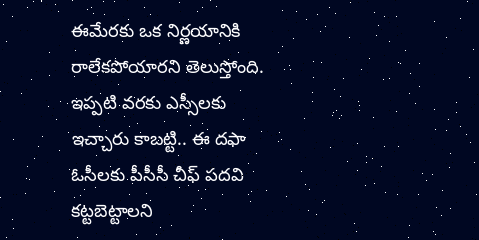ఈమేరకు ఒక నిర్ణయానికి రాలేకపోయారని తెలుస్తోంది. ఇప్పటి వరకు ఎస్సీలకు ఇచ్చారు కాబట్టి.. ఈ దఫా ఓసీలకు పీసీసీ చీఫ్ పదవి కట్టబెట్టాలని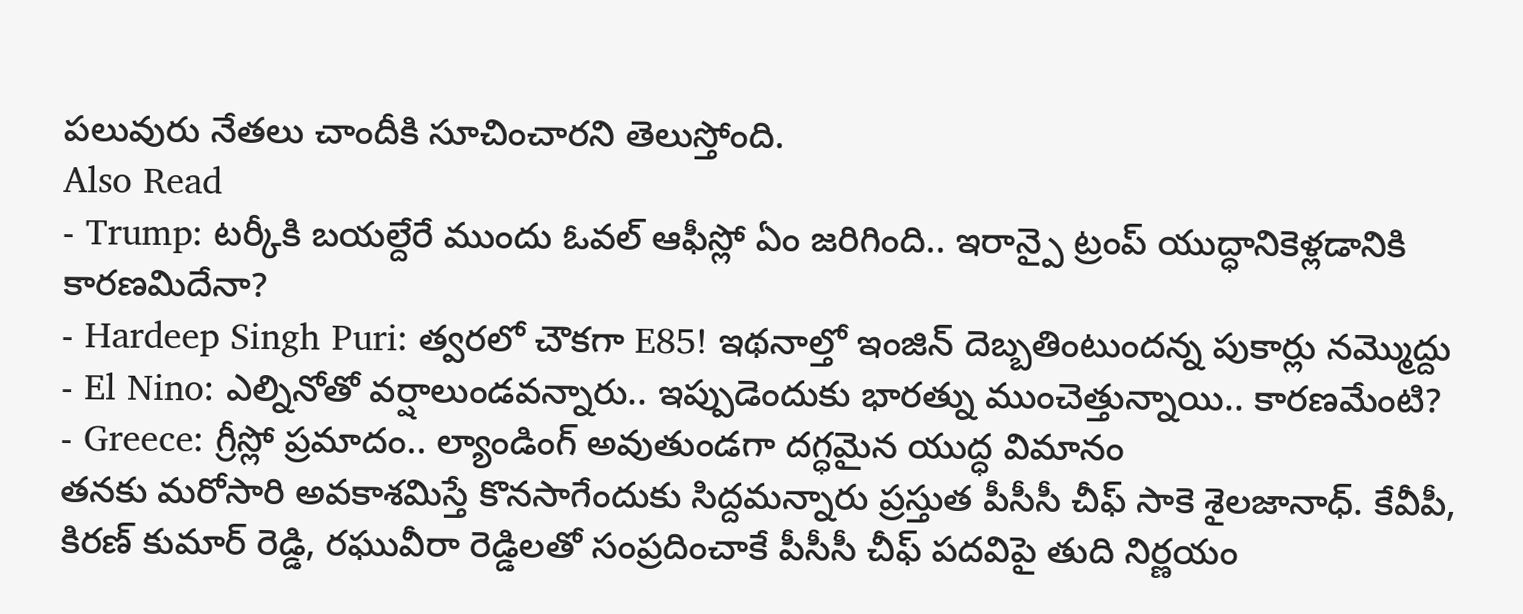పలువురు నేతలు చాందీకి సూచించారని తెలుస్తోంది.
Also Read
- Trump: టర్కీకి బయల్దేరే ముందు ఓవల్ ఆఫీస్లో ఏం జరిగింది.. ఇరాన్పై ట్రంప్ యుద్ధానికెళ్లడానికి కారణమిదేనా?
- Hardeep Singh Puri: త్వరలో చౌకగా E85! ఇథనాల్తో ఇంజిన్ దెబ్బతింటుందన్న పుకార్లు నమ్మొద్దు
- El Nino: ఎల్నినోతో వర్షాలుండవన్నారు.. ఇప్పుడెందుకు భారత్ను ముంచెత్తున్నాయి.. కారణమేంటి?
- Greece: గ్రీస్లో ప్రమాదం.. ల్యాండింగ్ అవుతుండగా దగ్ధమైన యుద్ధ విమానం
తనకు మరోసారి అవకాశమిస్తే కొనసాగేందుకు సిద్దమన్నారు ప్రస్తుత పీసీసీ చీఫ్ సాకె శైలజానాధ్. కేవీపీ, కిరణ్ కుమార్ రెడ్డి, రఘువీరా రెడ్డిలతో సంప్రదించాకే పీసీసీ చీఫ్ పదవిపై తుది నిర్ణయం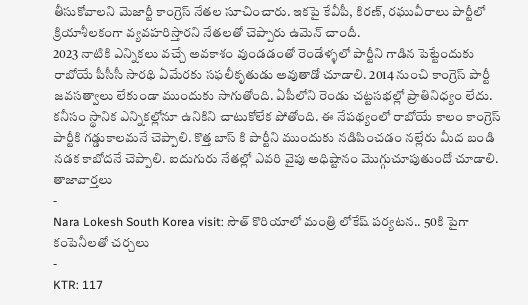తీసుకోవాలని మెజార్టీ కాంగ్రెస్ నేతల సూచించారు. ఇకపై కేవీపీ, కిరణ్, రఘువీరాలు పార్టీలో క్రియాశీలకంగా వ్యవహరిస్తారని నేతలతో చెప్పారు ఉమెన్ చాందీ.
2023 నాటికి ఎన్నికలు వచ్చే అవకాశం వుండడంతో రెండేళ్ళలో పార్టీని గాడిన పెట్టేందుకు రాబోయే పీసీసీ సారథి ఏమేరకు సఫలీకృతుడు అవుతాడో చూడాలి. 2014 నుంచి కాంగ్రెస్ పార్టీ జవసత్వాలు లేకుండా ముందుకు సాగుతోంది. ఏపీలోని రెండు చట్టసభల్లో ప్రాతినిధ్యం లేదు. కనీసం స్థానిక ఎన్నికల్లోనూ ఉనికిని చాటుకోలేక పోతోంది. ఈ నేపథ్యంలో రాబోయే కాలం కాంగ్రెస్ పార్టీకి గడ్డుకాలమనే చెప్పాలి. కొత్త బాస్ కి పార్టీని ముందుకు నడిపించడం నల్లేరు మీద బండి నడక కాబోదనే చెప్పాలి. ఐదుగురు నేతల్లో ఎవరి వైపు అధిష్టానం మొగ్గుచూపుతుందో చూడాలి.
తాజావార్తలు
-
Nara Lokesh South Korea visit: సౌత్ కొరియాలో మంత్రి లోకేష్ పర్యటన.. 50కి పైగా కంపెనీలతో చర్చలు
-
KTR: 117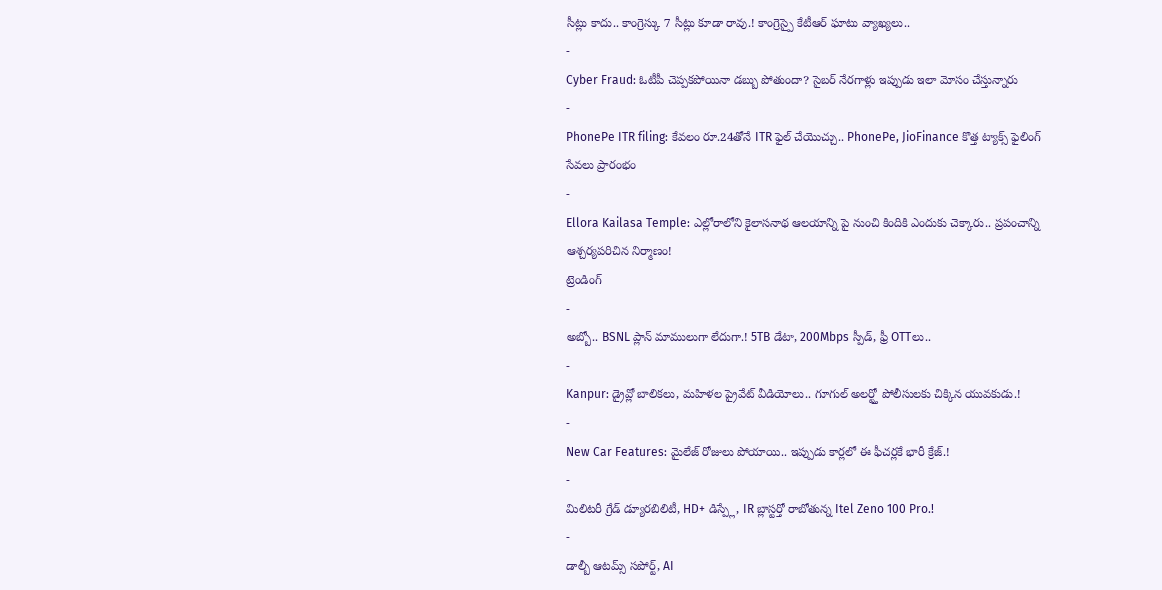సీట్లు కాదు.. కాంగ్రెస్కు 7 సీట్లు కూడా రావు.! కాంగ్రెస్పై కేటీఆర్ ఘాటు వ్యాఖ్యలు..
-
Cyber Fraud: ఓటీపీ చెప్పకపోయినా డబ్బు పోతుందా? సైబర్ నేరగాళ్లు ఇప్పుడు ఇలా మోసం చేస్తున్నారు
-
PhonePe ITR filing: కేవలం రూ.24తోనే ITR ఫైల్ చేయొచ్చు.. PhonePe, JioFinance కొత్త ట్యాక్స్ ఫైలింగ్ సేవలు ప్రారంభం
-
Ellora Kailasa Temple: ఎల్లోరాలోని కైలాసనాథ ఆలయాన్ని పై నుంచి కిందికి ఎందుకు చెక్కారు.. ప్రపంచాన్ని ఆశ్చర్యపరిచిన నిర్మాణం!
ట్రెండింగ్
-
అబ్బో.. BSNL ప్లాన్ మాములుగా లేదుగా.! 5TB డేటా, 200Mbps స్పీడ్, ఫ్రీ OTTలు..
-
Kanpur: డ్రైవ్లో బాలికలు, మహిళల ప్రైవేట్ వీడియోలు.. గూగుల్ అలర్ట్తో పోలీసులకు చిక్కిన యువకుడు.!
-
New Car Features: మైలేజ్ రోజులు పోయాయి.. ఇప్పుడు కార్లలో ఈ ఫీచర్లకే భారీ క్రేజ్.!
-
మిలిటరీ గ్రేడ్ డ్యూరబిలిటీ, HD+ డిస్ప్లే, IR బ్లాస్టర్తో రాబోతున్న Itel Zeno 100 Pro.!
-
డాల్బీ ఆటమ్స్ సపోర్ట్, AI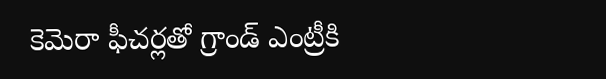కెమెరా ఫీచర్లతో గ్రాండ్ ఎంట్రీకి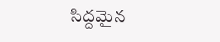సిద్దమైన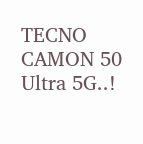TECNO CAMON 50 Ultra 5G..!